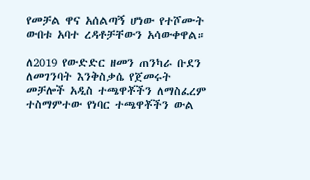የመቻል ዋና አሰልጣኝ ሆነው የተሾሙት ውበቱ አባተ ረዳቶቻቸውን አሳውቀዋል።

ለ2019 የውድድር ዘመን ጠንካራ ቡደን ለመገንባት እንቅስቃሴ የጀመሩት መቻሎች አዲስ ተጫዋቾችን ለማስፈረም ተስማምተው የነባር ተጫዋቾችን ውል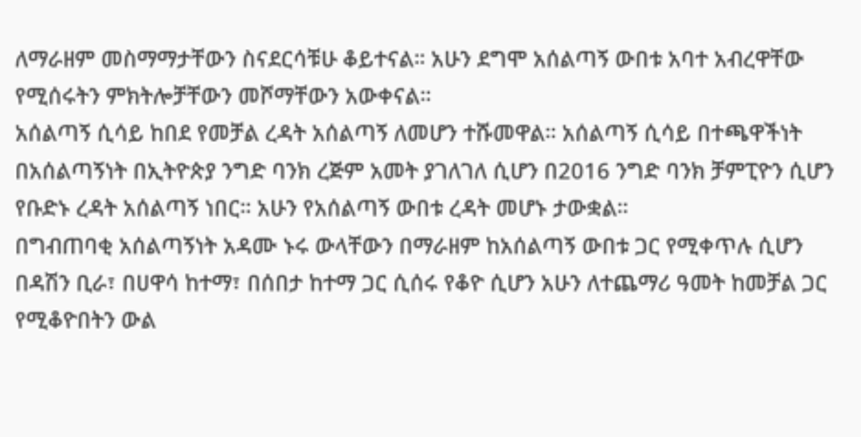ለማራዘም መስማማታቸውን ስናደርሳቹሁ ቆይተናል። አሁን ደግሞ አሰልጣኝ ውበቱ አባተ አብረዋቸው የሚሰሩትን ምክትሎቻቸውን መሾማቸውን አውቀናል።
አሰልጣኝ ሲሳይ ከበደ የመቻል ረዳት አሰልጣኝ ለመሆን ተሹመዋል። አሰልጣኝ ሲሳይ በተጫዋችነት በአሰልጣኝነት በኢትዮጵያ ንግድ ባንክ ረጅም አመት ያገለገለ ሲሆን በ2016 ንግድ ባንክ ቻምፒዮን ሲሆን የቡድኑ ረዳት አሰልጣኝ ነበር። አሁን የአሰልጣኝ ውበቱ ረዳት መሆኑ ታውቋል።
በግብጠባቂ አሰልጣኝነት አዳሙ ኑሩ ውላቸውን በማራዘም ከአሰልጣኝ ውበቱ ጋር የሚቀጥሉ ሲሆን በዳሽን ቢራ፣ በሀዋሳ ከተማ፣ በሰበታ ከተማ ጋር ሲሰሩ የቆዮ ሲሆን አሁን ለተጨማሪ ዓመት ከመቻል ጋር የሚቆዮበትን ውል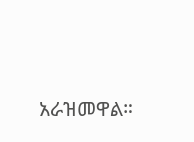አራዝመዋል።